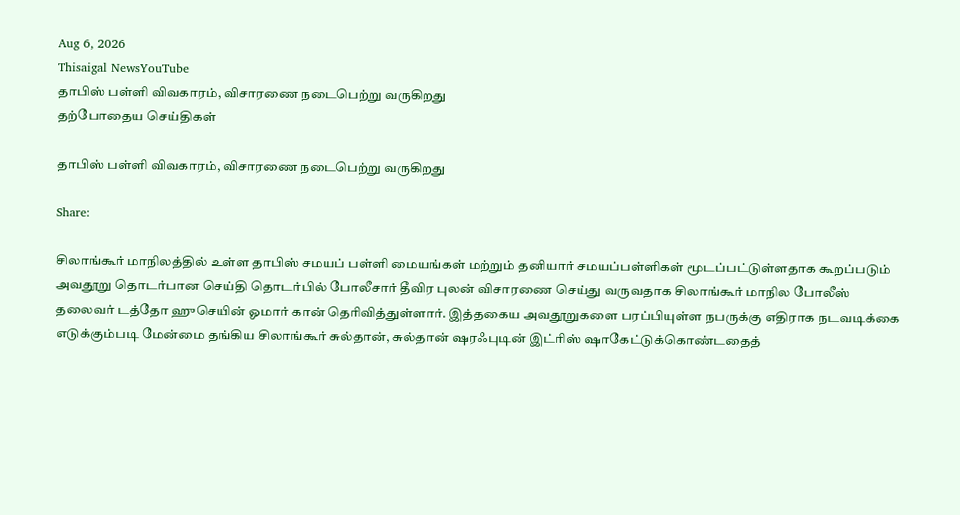Aug 6, 2026
Thisaigal NewsYouTube
தாபிஸ் பள்ளி விவகாரம், விசாரணை நடைபெற்று வருகிறது
தற்போதைய செய்திகள்

தாபிஸ் பள்ளி விவகாரம், விசாரணை நடைபெற்று வருகிறது

Share:

சிலாங்கூர் மாநிலத்தில் உள்ள தாபிஸ் சமயப் பள்ளி மையங்கள் மற்றும் தனியார் சமயப்பள்ளிகள் மூடப்பட்டுள்ளதாக கூறப்படும் அவதூறு தொடர்பான செய்தி தொடர்பில் போலீசார் தீவிர புலன் விசாரணை செய்து வருவதாக சிலாங்கூர் மாநில போலீஸ் தலைவர் டத்தோ ஹுசெயின் ஓமார் கான் தெரிவித்துள்ளார். இத்தகைய அவதூறுகளை பரப்பியுள்ள நபருக்கு எதிராக நடவடிக்கை எடுக்கும்படி மேன்மை தங்கிய சிலாங்கூர் சுல்தான், சுல்தான் ஷரஃபுடின் இட்ரிஸ் ஷாகேட்டுக்கொண்டதைத்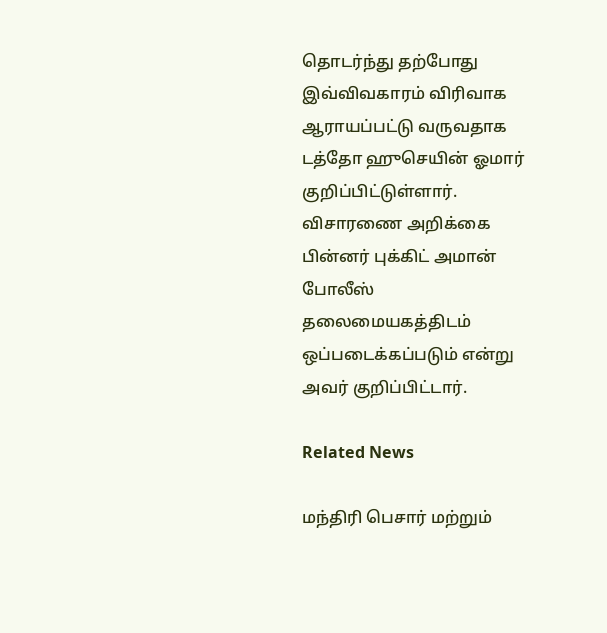தொடர்ந்து தற்போது இவ்விவகாரம் விரிவாக ஆராயப்பட்டு வருவதாக டத்தோ ஹுசெயின் ஓமார் குறிப்பிட்டுள்ளார். விசாரணை அறிக்கை பின்னர் புக்கிட் அமான் போலீஸ் தலைமையகத்திடம் ஒப்படைக்கப்படும் என்று அவர் குறிப்பிட்டார்.

Related News

மந்திரி பெசார் மற்றும்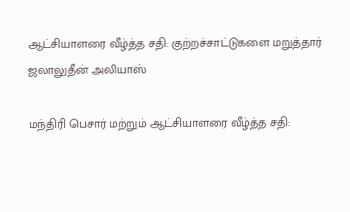ஆட்சியாளரை வீழ்த்த சதி: குற்றச்சாட்டுகளை மறுத்தார் ஜலாலுதீன் அலியாஸ்

மந்திரி பெசார் மற்றும் ஆட்சியாளரை வீழ்த்த சதி: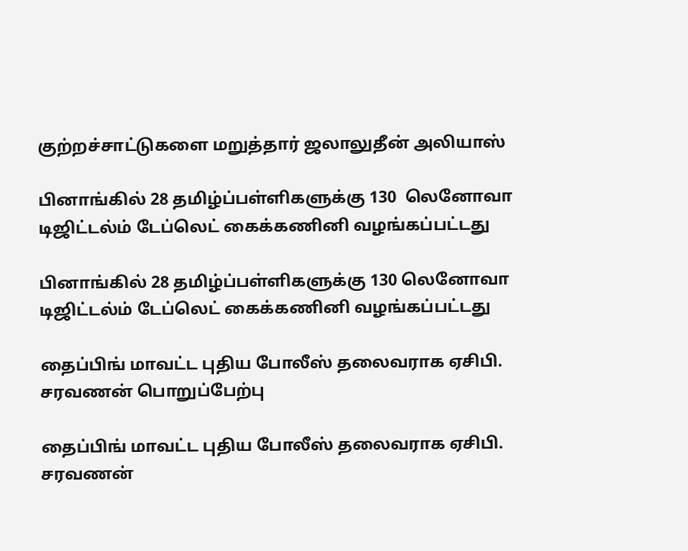குற்றச்சாட்டுகளை மறுத்தார் ஜலாலுதீன் அலியாஸ்

பினாங்கில் 28 தமிழ்ப்பள்ளிகளுக்கு 130  லெனோவா டிஜிட்டல்ம் டேப்லெட் கைக்கணினி வழங்கப்பட்டது

பினாங்கில் 28 தமிழ்ப்பள்ளிகளுக்கு 130 லெனோவா டிஜிட்டல்ம் டேப்லெட் கைக்கணினி வழங்கப்பட்டது

தைப்பிங் மாவட்ட புதிய போலீஸ் தலைவராக ஏசிபி. சரவணன் பொறுப்பேற்பு

தைப்பிங் மாவட்ட புதிய போலீஸ் தலைவராக ஏசிபி. சரவணன்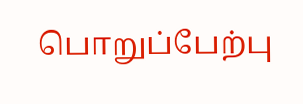பொறுப்பேற்பு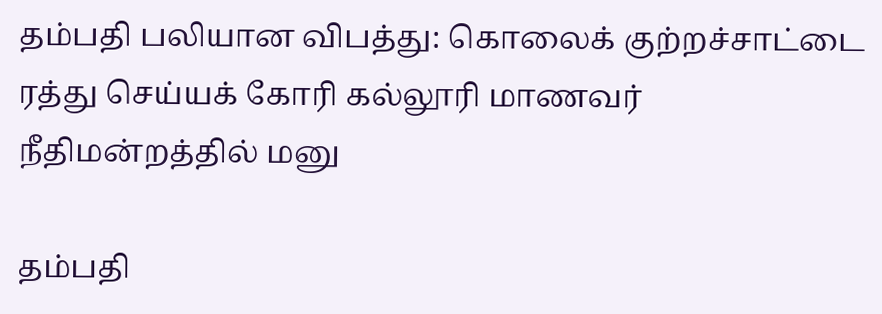தம்பதி பலியான விபத்து: கொலைக் குற்றச்சாட்டை ரத்து செய்யக் கோரி கல்லூரி மாணவர் நீதிமன்றத்தில் மனு

தம்பதி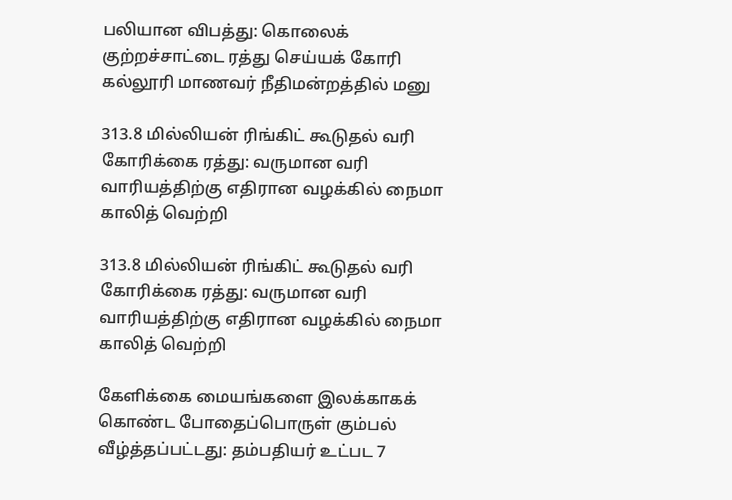பலியான விபத்து: கொலைக் குற்றச்சாட்டை ரத்து செய்யக் கோரி கல்லூரி மாணவர் நீதிமன்றத்தில் மனு

313.8 மில்லியன் ரிங்கிட் கூடுதல் வரி கோரிக்கை ரத்து: வருமான வரி வாரியத்திற்கு எதிரான வழக்கில் நைமா காலித் வெற்றி

313.8 மில்லியன் ரிங்கிட் கூடுதல் வரி கோரிக்கை ரத்து: வருமான வரி வாரியத்திற்கு எதிரான வழக்கில் நைமா காலித் வெற்றி

கேளிக்கை மையங்களை இலக்காகக் கொண்ட போதைப்பொருள் கும்பல் வீழ்த்தப்பட்டது: தம்பதியர் உட்பட 7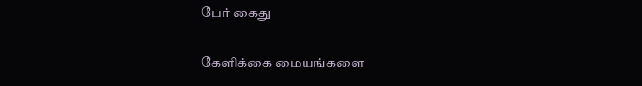பேர் கைது

கேளிக்கை மையங்களை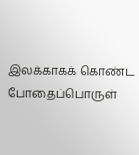இலக்காகக் கொண்ட போதைப்பொருள்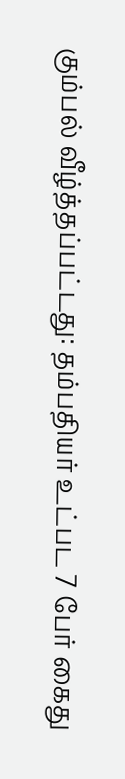கும்பல் வீழ்த்தப்பட்டது: தம்பதியர் உட்பட 7 பேர் கைது